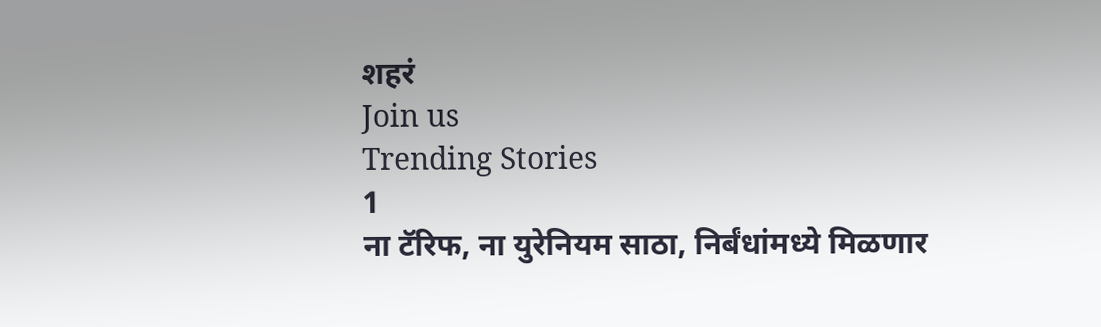शहरं
Join us
Trending Stories
1
ना टॅरिफ, ना युरेनियम साठा, निर्बंधांमध्ये मिळणार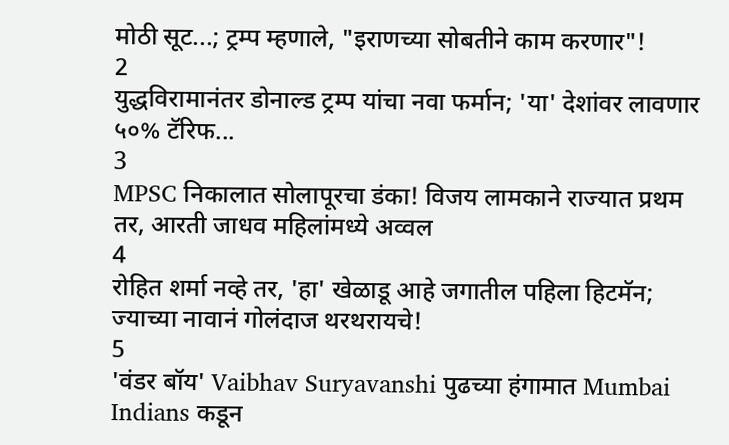मोठी सूट...; ट्रम्प म्हणाले, "इराणच्या सोबतीने काम करणार"!
2
युद्धविरामानंतर डोनाल्ड ट्रम्प यांचा नवा फर्मान; 'या' देशांवर लावणार ५०% टॅरिफ...
3
MPSC निकालात सोलापूरचा डंका! विजय लामकाने राज्यात प्रथम तर, आरती जाधव महिलांमध्ये अव्वल
4
रोहित शर्मा नव्हे तर, 'हा' खेळाडू आहे जगातील पहिला हिटमॅन; ज्याच्या नावानं गोलंदाज थरथरायचे!
5
'वंडर बॉय' Vaibhav Suryavanshi पुढच्या हंगामात Mumbai Indians कडून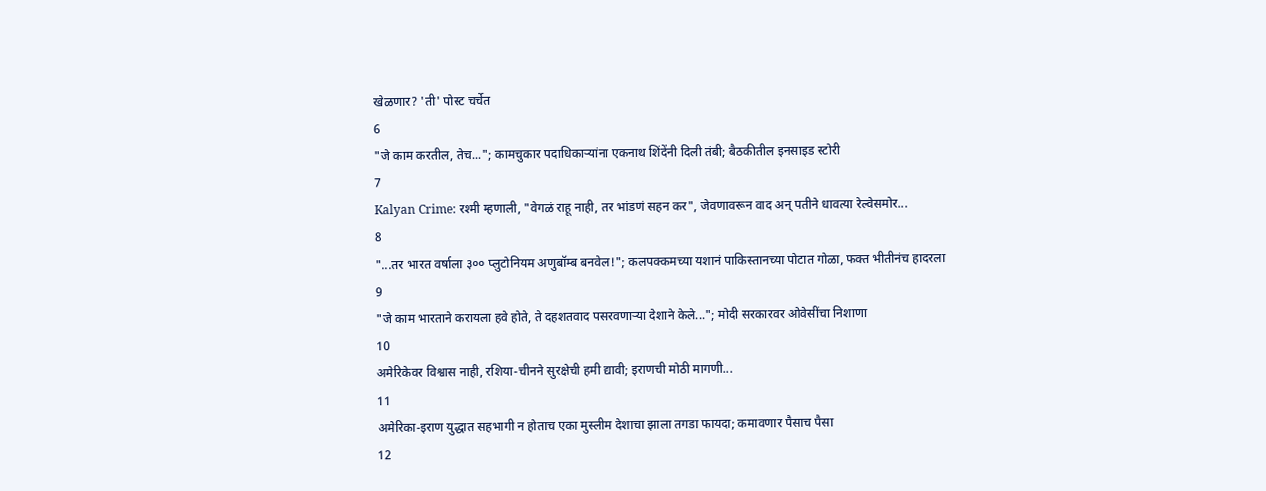खेळणार? 'ती' पोस्ट चर्चेत
6
"जे काम करतील, तेच..."; कामचुकार पदाधिकाऱ्यांना एकनाथ शिंदेंनी दिली तंबी; बैठकीतील इनसाइड स्टोरी
7
Kalyan Crime: रश्मी म्हणाली, "वेगळं राहू नाही, तर भांडणं सहन कर", जेवणावरून वाद अन् पतीने धावत्या रेल्वेसमोर...
8
"...तर भारत वर्षाला ३०० प्लुटोनियम अणुबॉम्ब बनवेल!"; कलपक्कमच्या यशानं पाकिस्तानच्या पोटात गोळा, फक्त भीतीनंच हादरला
9
"जे काम भारताने करायला हवे होते, ते दहशतवाद पसरवणाऱ्या देशाने केले..."; मोदी सरकारवर ओवेसींचा निशाणा
10
अमेरिकेवर विश्वास नाही, रशिया-चीनने सुरक्षेची हमी द्यावी; इराणची मोठी मागणी...
11
अमेरिका-इराण युद्धात सहभागी न होताच एका मुस्लीम देशाचा झाला तगडा फायदा; कमावणार पैसाच पैसा
12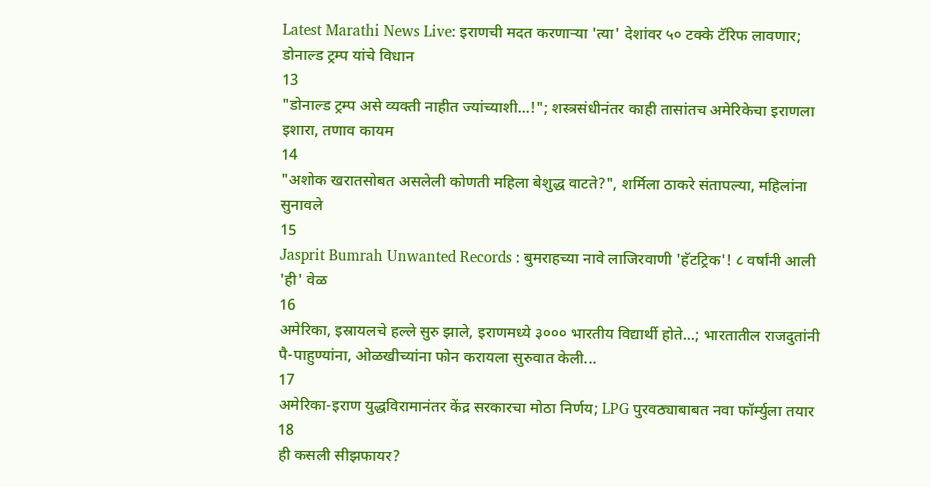Latest Marathi News Live: इराणची मदत करणाऱ्या 'त्या' देशांवर ५० टक्के टॅरिफ लावणार; डोनाल्ड ट्रम्प यांचे विधान
13
"डोनाल्ड ट्रम्प असे व्यक्ती नाहीत ज्यांच्याशी...!"; शस्त्रसंधीनंतर काही तासांतच अमेरिकेचा इराणला इशारा, तणाव कायम
14
"अशोक खरातसोबत असलेली कोणती महिला बेशुद्ध वाटते?", शर्मिला ठाकरे संतापल्या, महिलांना सुनावले
15
Jasprit Bumrah Unwanted Records : बुमराहच्या नावे लाजिरवाणी 'हॅटट्रिक'! ८ वर्षांनी आली 'ही' वेळ
16
अमेरिका, इस्रायलचे हल्ले सुरु झाले, इराणमध्ये ३००० भारतीय विद्यार्थी होते...; भारतातील राजदुतांनी पै-पाहुण्यांना, ओळखीच्यांना फोन करायला सुरुवात केली...
17
अमेरिका-इराण युद्धविरामानंतर केंद्र सरकारचा मोठा निर्णय; LPG पुरवठ्याबाबत नवा फॉर्म्युला तयार
18
ही कसली सीझफायर?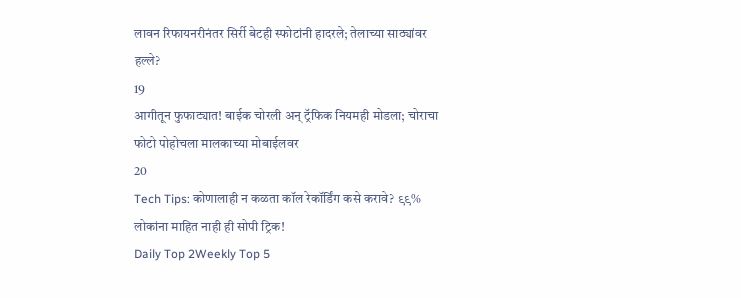लावन रिफायनरीनंतर सिर्री बेटही स्फोटांनी हादरले; तेलाच्या साठ्यांवर हल्ले?
19
आगीतून फुफाट्यात! बाईक चोरली अन् ट्रॅफिक नियमही मोडला; चोराचा फोटो पोहोचला मालकाच्या मोबाईलवर
20
Tech Tips: कोणालाही न कळता कॉल रेकॉर्डिंग कसे करावे? ९९% लोकांना माहित नाही ही सोपी ट्रिक!
Daily Top 2Weekly Top 5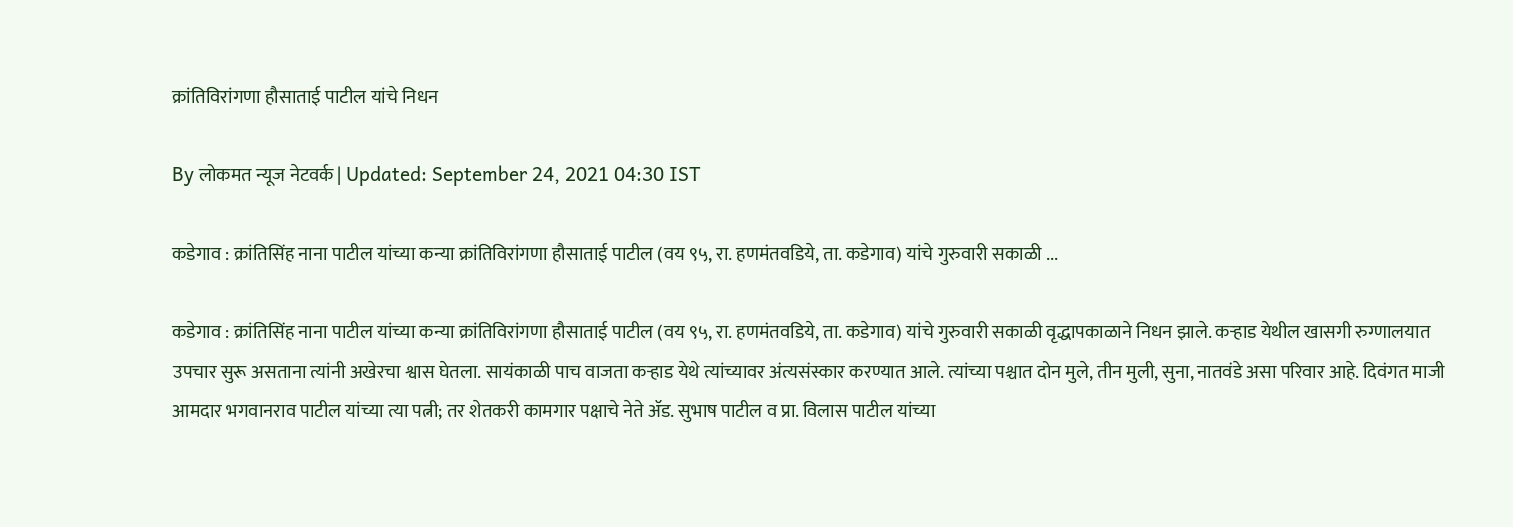क्रांतिविरांगणा हौसाताई पाटील यांचे निधन

By लोकमत न्यूज नेटवर्क | Updated: September 24, 2021 04:30 IST

कडेगाव : क्रांतिसिंह नाना पाटील यांच्या कन्या क्रांतिविरांगणा हौसाताई पाटील (वय ९५, रा. हणमंतवडिये, ता. कडेगाव) यांचे गुरुवारी सकाळी ...

कडेगाव : क्रांतिसिंह नाना पाटील यांच्या कन्या क्रांतिविरांगणा हौसाताई पाटील (वय ९५, रा. हणमंतवडिये, ता. कडेगाव) यांचे गुरुवारी सकाळी वृद्धापकाळाने निधन झाले. कऱ्हाड येथील खासगी रुग्णालयात उपचार सुरू असताना त्यांनी अखेरचा श्वास घेतला. सायंकाळी पाच वाजता कऱ्हाड येथे त्यांच्यावर अंत्यसंस्कार करण्यात आले. त्यांच्या पश्चात दोन मुले, तीन मुली, सुना, नातवंडे असा परिवार आहे. दिवंगत माजी आमदार भगवानराव पाटील यांच्या त्या पत्नी; तर शेतकरी कामगार पक्षाचे नेते ॲड. सुभाष पाटील व प्रा. विलास पाटील यांच्या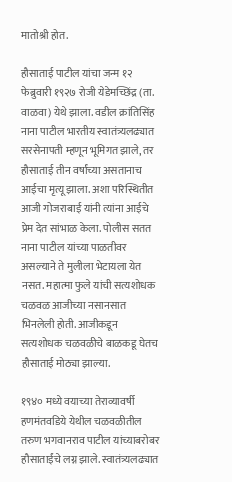मातोश्री होत.

हौसाताई पाटील यांचा जन्म १२ फेब्रुवारी १९२७ रोजी येडेमच्छिंद्र (ता. वाळवा) येथे झाला. वडील क्रांतिसिंह नाना पाटील भारतीय स्वातंत्र्यलढ्यात सरसेनापती म्हणून भूमिगत झाले, तर हौसाताई तीन वर्षांच्या असतानाच आईचा मृत्यू झाला. अशा परिस्थितीत आजी गोजराबाई यांनी त्यांना आईचे प्रेम देत सांभाळ केला. पोलीस सतत नाना पाटील यांच्या पाळतीवर असल्याने ते मुलीला भेटायला येत नसत. महात्मा फुले यांची सत्यशोधक चळवळ आजीच्या नसानसात भिनलेली होती. आजीकडून सत्यशोधक चळवळीचे बाळकडू घेतच हौसाताई मोठ्या झाल्या.

१९४० मध्ये वयाच्या तेराव्यावर्षी हणमंतवडिये येथील चळवळीतील तरुण भगवानराव पाटील यांच्याबरोबर हौसाताईंचे लग्न झाले. स्वातंत्र्यलढ्यात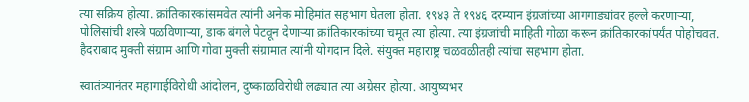त्या सक्रिय होत्या. क्रांतिकारकांसमवेत त्यांनी अनेक मोहिमांत सहभाग घेतला होता. १९४३ ते १९४६ दरम्यान इंग्रजांच्या आगगाड्यांवर हल्ले करणाऱ्या, पोलिसांची शस्त्रे पळविणाऱ्या, डाक बंगले पेटवून देणाऱ्या क्रांतिकारकांच्या चमूत त्या होत्या. त्या इंग्रजांची माहिती गोळा करून क्रांतिकारकांपर्यंत पोहोचवत. हैदराबाद मुक्ती संग्राम आणि गोवा मुक्ती संग्रामात त्यांनी योगदान दिले. संयुक्त महाराष्ट्र चळवळीतही त्यांचा सहभाग होता.

स्वातंत्र्यानंतर महागाईविरोधी आंदोलन, दुष्काळविरोधी लढ्यात त्या अग्रेसर होत्या. आयुष्यभर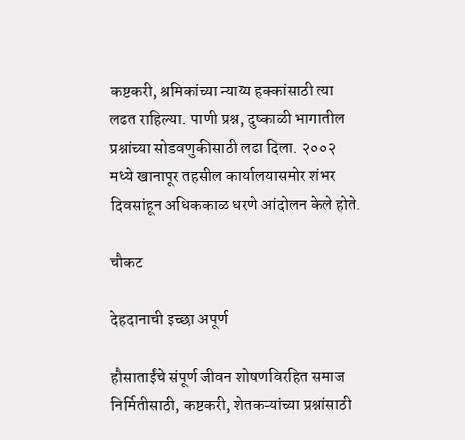कष्टकरी, श्रमिकांच्या न्याय्य हक्कांसाठी त्या लढत राहिल्या. पाणी प्रश्न, दुष्काळी भागातील प्रश्नांच्या सोडवणुकीसाठी लढा दिला. २००२ मध्ये खानापूर तहसील कार्यालयासमोर शंभर दिवसांहून अधिककाळ धरणे आंदोलन केले होते.

चौकट

देहदानाची इच्छा अपूर्ण

हौसाताईंचे संपूर्ण जीवन शोषणविरहित समाज निर्मितीसाठी, कष्टकरी, शेतकऱ्यांच्या प्रश्नांसाठी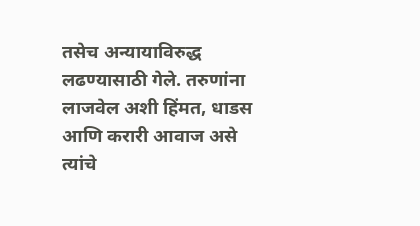तसेच अन्यायाविरुद्ध लढण्यासाठी गेले. तरुणांना लाजवेल अशी हिंमत, धाडस आणि करारी आवाज असे त्यांचे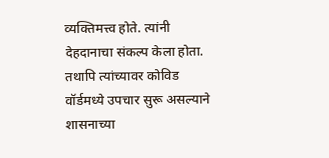व्यक्तिमत्त्व होते. त्यांनी देहदानाचा संकल्प केला होता. तथापि त्यांच्यावर कोविड वॉर्डमध्ये उपचार सुरू असल्याने शासनाच्या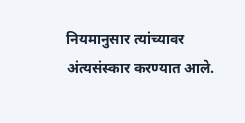नियमानुसार त्यांच्यावर अंत्यसंस्कार करण्यात आले.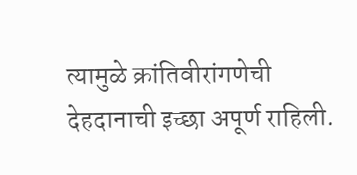त्यामुळे क्रांतिवीरांगणेची देहदानाची इच्छा अपूर्ण राहिली.